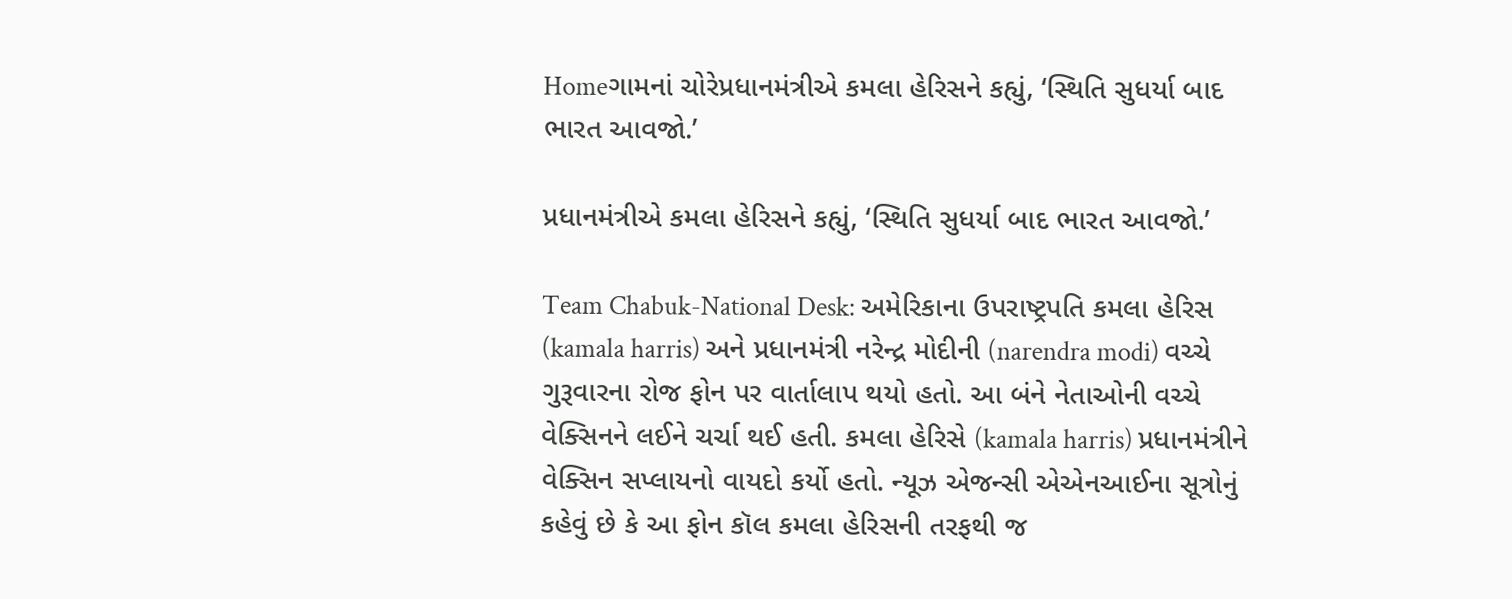Homeગામનાં ચોરેપ્રધાનમંત્રીએ કમલા હેરિસને કહ્યું, ‘સ્થિતિ સુધર્યા બાદ ભારત આવજો.’

પ્રધાનમંત્રીએ કમલા હેરિસને કહ્યું, ‘સ્થિતિ સુધર્યા બાદ ભારત આવજો.’

Team Chabuk-National Desk: અમેરિકાના ઉપરાષ્ટ્રપતિ કમલા હેરિસ (kamala harris) અને પ્રધાનમંત્રી નરેન્દ્ર મોદીની (narendra modi) વચ્ચે ગુરૂવારના રોજ ફોન પર વાર્તાલાપ થયો હતો. આ બંને નેતાઓની વચ્ચે વેક્સિનને લઈને ચર્ચા થઈ હતી. કમલા હેરિસે (kamala harris) પ્રધાનમંત્રીને વેક્સિન સપ્લાયનો વાયદો કર્યો હતો. ન્યૂઝ એજન્સી એએનઆઈના સૂત્રોનું કહેવું છે કે આ ફોન કૉલ કમલા હેરિસની તરફથી જ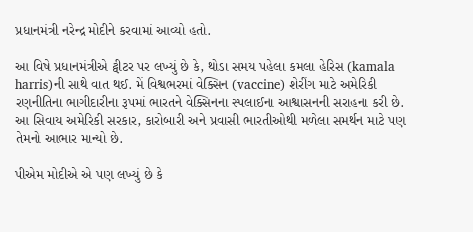પ્રધાનમંત્રી નરેન્દ્ર મોદીને કરવામાં આવ્યો હતો.

આ વિષે પ્રધાનમંત્રીએ ટ્વીટર પર લખ્યું છે કે, થોડા સમય પહેલા કમલા હેરિસ (kamala harris)ની સાથે વાત થઈ. મેં વિશ્વભરમાં વેક્સિન (vaccine) શેરીંગ માટે અમેરિકી રણનીતિના ભાગીદારીના રૂપમાં ભારતને વેક્સિનના સ્પલાઈના આશ્વાસનની સરાહના કરી છે. આ સિવાય અમેરિકી સરકાર, કારોબારી અને પ્રવાસી ભારતીઓથી મળેલા સમર્થન માટે પણ તેમનો આભાર માન્યો છે.

પીએમ મોદીએ એ પણ લખ્યું છે કે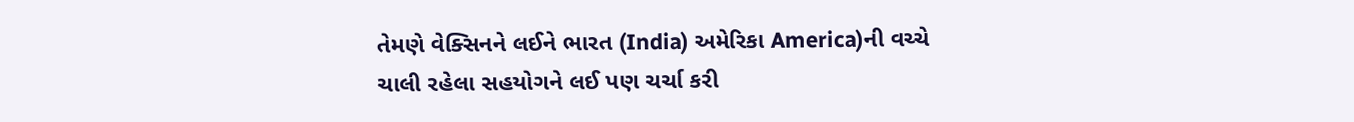તેમણે વેક્સિનને લઈને ભારત (India) અમેરિકા America)ની વચ્ચે ચાલી રહેલા સહયોગને લઈ પણ ચર્ચા કરી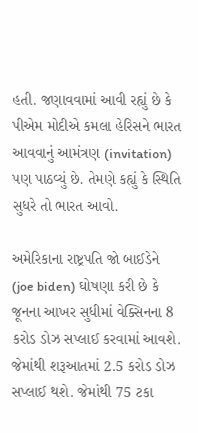હતી. જણાવવામાં આવી રહ્યું છે કે પીએમ મોદીએ કમલા હેરિસને ભારત આવવાનું આમંત્રણ (invitation) પણ પાઠવ્યું છે. તેમણે કહ્યું કે સ્થિતિ સુધરે તો ભારત આવો.

અમેરિકાના રાષ્ટ્રપતિ જો બાઈડેને (joe biden) ઘોષણા કરી છે કે જૂનના આખર સુધીમાં વેક્સિનના 8 કરોડ ડોઝ સપ્લાઈ કરવામાં આવશે. જેમાંથી શરૂઆતમાં 2.5 કરોડ ડોઝ સપ્લાઈ થશે. જેમાંથી 75 ટકા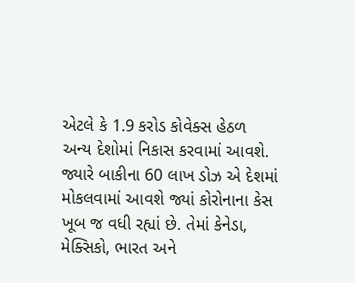એટલે કે 1.9 કરોડ કોવેક્સ હેઠળ અન્ય દેશોમાં નિકાસ કરવામાં આવશે. જ્યારે બાકીના 60 લાખ ડોઝ એ દેશમાં મોકલવામાં આવશે જ્યાં કોરોનાના કેસ ખૂબ જ વધી રહ્યાં છે. તેમાં કેનેડા, મેક્સિકો, ભારત અને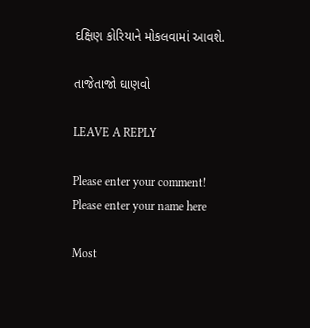દક્ષિણ કોરિયાને મોકલવામાં આવશે.

તાજેતાજો ઘાણવો

LEAVE A REPLY

Please enter your comment!
Please enter your name here

Most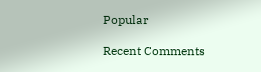Popular

Recent Comments